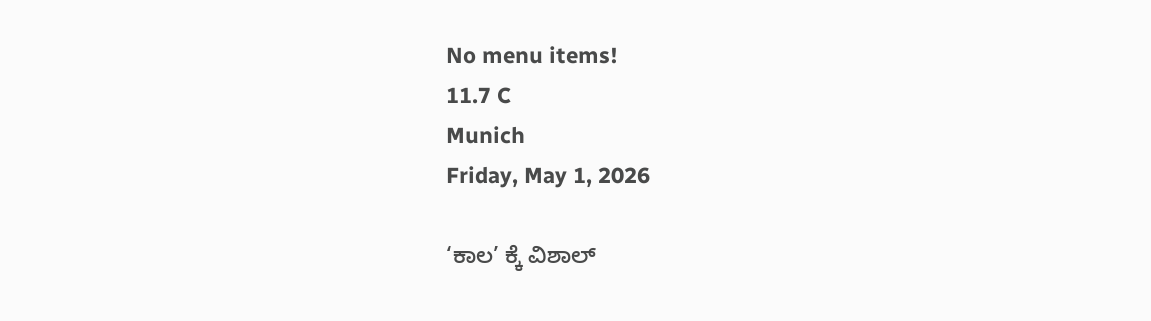No menu items!
11.7 C
Munich
Friday, May 1, 2026

‘ಕಾಲ’ ಕ್ಕೆ ವಿಶಾಲ್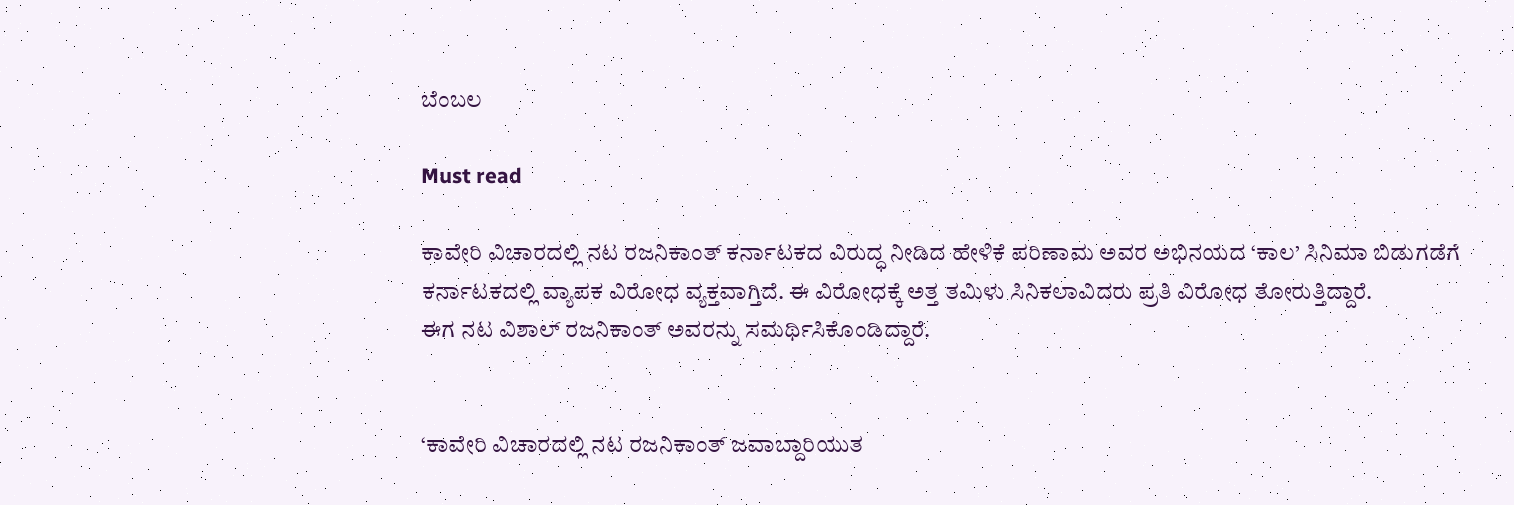ಬೆಂಬಲ

Must read

ಕಾವೇರಿ ವಿಚಾರದಲ್ಲಿ ನಟ ರಜನಿಕಾಂತ್ ಕರ್ನಾಟಕದ ವಿರುದ್ಧ ನೀಡಿದ ಹೇಳಿಕೆ ಪರಿಣಾಮ ಅವರ ಅಭಿನಯದ ‘ಕಾಲ’ ಸಿನಿಮಾ ಬಿಡುಗಡೆಗೆ ಕರ್ನಾಟಕದಲ್ಲಿ ವ್ಯಾಪಕ ವಿರೋಧ ವ್ಯಕ್ತವಾಗ್ತಿದೆ. ಈ ವಿರೋಧಕ್ಕೆ ಅತ್ತ ತಮಿಳು ಸಿನಿ‌ಕಲಾವಿದರು ಪ್ರತಿ ವಿರೋಧ ತೋರುತ್ತಿದ್ದಾರೆ.
ಈಗ ನಟ ವಿಶಾಲ್ ರಜನಿಕಾಂತ್ ಅವರನ್ನು ಸಮರ್ಥಿಸಿಕೊಂಡಿದ್ದಾರೆ.


‘ಕಾವೇರಿ ವಿಚಾರದಲ್ಲಿ ನಟ ರಜನಿಕಾಂತ್ ಜವಾಬ್ದಾರಿಯುತ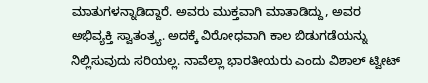ಮಾತುಗಳನ್ನಾಡಿದ್ದಾರೆ. ಅವರು ಮುಕ್ತವಾಗಿ ಮಾತಾಡಿದ್ದು, ಅವರ ಅಭಿವ್ಯಕ್ತಿ ಸ್ವಾತಂತ್ರ್ಯ. ಅದಕ್ಕೆ ವಿರೋಧವಾಗಿ ಕಾಲ ಬಿಡುಗಡೆಯನ್ನು ನಿಲ್ಲಿಸುವುದು ಸರಿಯಲ್ಲ. ನಾವೆಲ್ಲಾ ಭಾರತೀಯರು ಎಂದು ವಿಶಾಲ್ ಟ್ವೀಟ್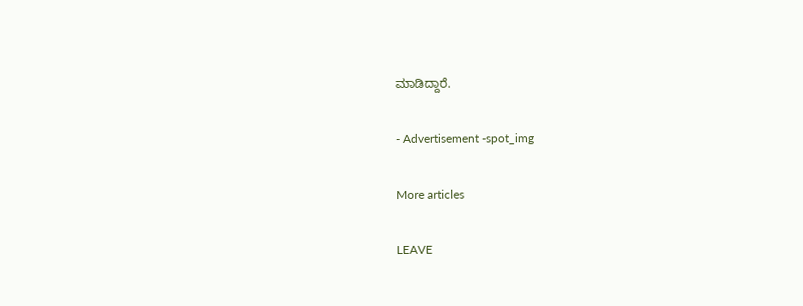ಮಾಡಿದ್ದಾರೆ.

- Advertisement -spot_img

More articles

LEAVE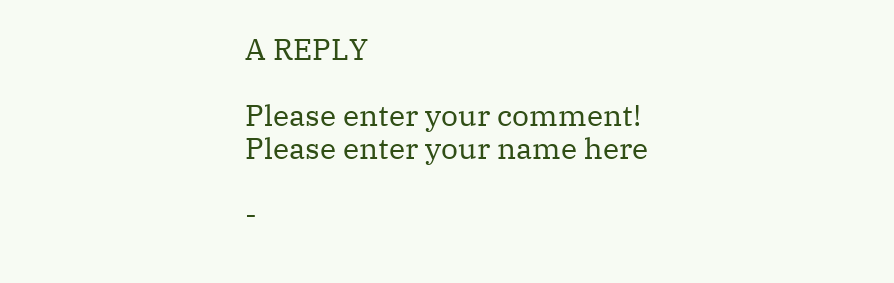A REPLY

Please enter your comment!
Please enter your name here

-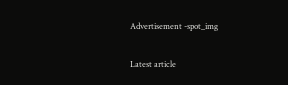Advertisement -spot_img

Latest article